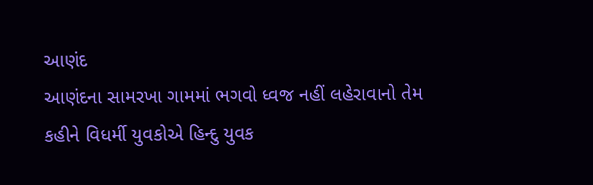આણંદ
આણંદના સામરખા ગામમાં ભગવો ધ્વજ નહીં લહેરાવાનો તેમ કહીને વિધર્મી યુવકોએ હિન્દુ યુવક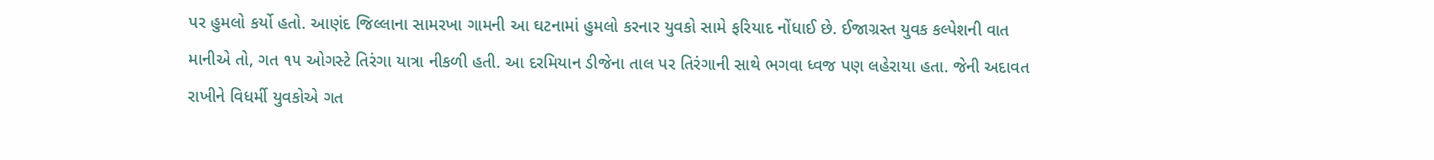પર હુમલો કર્યો હતો. આણંદ જિલ્લાના સામરખા ગામની આ ઘટનામાં હુમલો કરનાર યુવકો સામે ફરિયાદ નોંધાઈ છે. ઈજાગ્રસ્ત યુવક કલ્પેશની વાત માનીએ તો, ગત ૧૫ ઓગસ્ટે તિરંગા યાત્રા નીકળી હતી. આ દરમિયાન ડીજેના તાલ પર તિરંગાની સાથે ભગવા ધ્વજ પણ લહેરાયા હતા. જેની અદાવત રાખીને વિધર્મી યુવકોએ ગત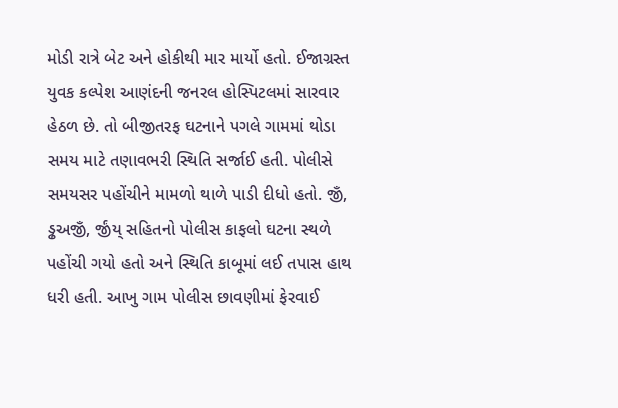મોડી રાત્રે બેટ અને હોકીથી માર માર્યો હતો. ઈજાગ્રસ્ત યુવક કલ્પેશ આણંદની જનરલ હોસ્પિટલમાં સારવાર હેઠળ છે. તો બીજીતરફ ઘટનાને પગલે ગામમાં થોડા સમય માટે તણાવભરી સ્થિતિ સર્જાઈ હતી. પોલીસે સમયસર પહોંચીને મામળો થાળે પાડી દીધો હતો. જીઁ, ડ્ઢઅજીઁ, ર્જીંય્ સહિતનો પોલીસ કાફલો ઘટના સ્થળે પહોંચી ગયો હતો અને સ્થિતિ કાબૂમાં લઈ તપાસ હાથ ધરી હતી. આખુ ગામ પોલીસ છાવણીમાં ફેરવાઈ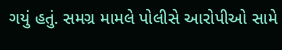ગયું હતું. સમગ્ર મામલે પોલીસે આરોપીઓ સામે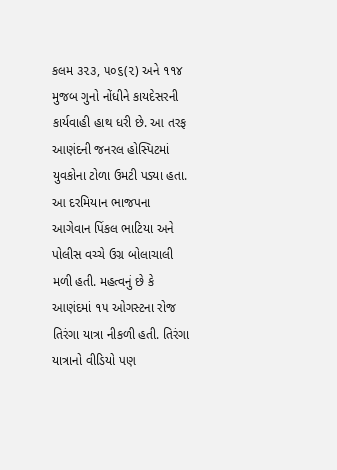કલમ ૩૨૩, ૫૦૬(૨) અને ૧૧૪ મુજબ ગુનો નોંધીને કાયદેસરની કાર્યવાહી હાથ ધરી છે. આ તરફ આણંદની જનરલ હોસ્પિટમાં યુવકોના ટોળા ઉમટી પડ્યા હતા. આ દરમિયાન ભાજપના આગેવાન પિંકલ ભાટિયા અને પોલીસ વચ્ચે ઉગ્ર બોલાચાલી મળી હતી. મહત્વનું છે કે આણંદમાં ૧૫ ઓગસ્ટના રોજ તિરંગા યાત્રા નીકળી હતી. તિરંગા યાત્રાનો વીડિયો પણ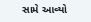સામે આવ્યો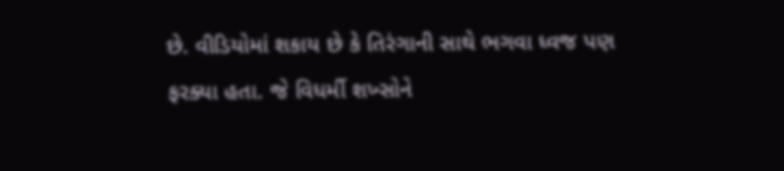છે. વીડિયોમાં શકાય છે કે તિરંગાની સાથે ભગવા ધ્વજ પણ ફરક્યા હતા. જે વિધર્મી શખ્સોને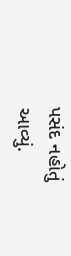પસંદ નહોતું આવ્યું.